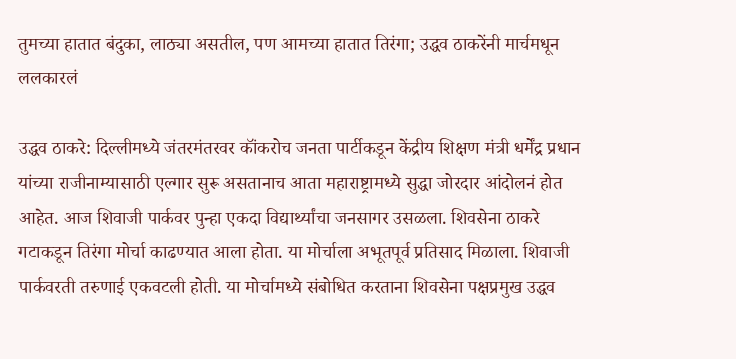तुमच्या हातात बंदुका, लाठ्या असतील, पण आमच्या हातात तिरंगा; उद्धव ठाकरेंनी मार्चमधून ललकारलं

उद्धव ठाकरे: दिल्लीमध्ये जंतरमंतरवर कॉंकरोच जनता पार्टीकडून केंद्रीय शिक्षण मंत्री धर्मेंद्र प्रधान यांच्या राजीनाम्यासाठी एल्गार सुरू असतानाच आता महाराष्ट्रामध्ये सुद्धा जोरदार आंदोलनं होत आहेत. आज शिवाजी पार्कवर पुन्हा एकदा विद्यार्थ्यांचा जनसागर उसळला. शिवसेना ठाकरे गटाकडून तिरंगा मोर्चा काढण्यात आला होता. या मोर्चाला अभूतपूर्व प्रतिसाद मिळाला. शिवाजी पार्कवरती तरुणाई एकवटली होती. या मोर्चामध्ये संबोधित करताना शिवसेना पक्षप्रमुख उद्धव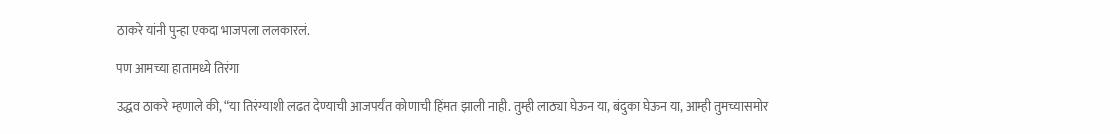ठाकरे यांनी पुन्हा एकदा भाजपला ललकारलं.

पण आमच्या हातामध्ये तिरंगा

उद्धव ठाकरे म्हणाले की, “या तिरंग्याशी लढत देण्याची आजपर्यंत कोणाची हिंमत झाली नाही. तुम्ही लाठ्या घेऊन या, बंदुका घेऊन या, आम्ही तुमच्यासमोर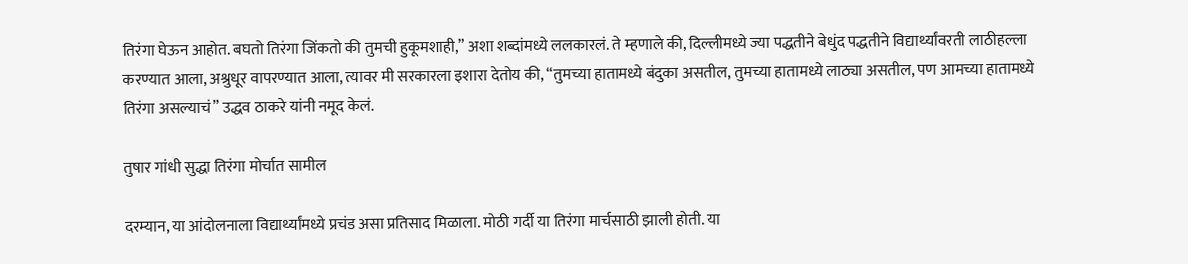तिरंगा घेऊन आहोत. बघतो तिरंगा जिंकतो की तुमची हुकूमशाही,” अशा शब्दांमध्ये ललकारलं. ते म्हणाले की, दिल्लीमध्ये ज्या पद्धतीने बेधुंद पद्धतीने विद्यार्थ्यांवरती लाठीहल्ला करण्यात आला, अश्रुधूर वापरण्यात आला, त्यावर मी सरकारला इशारा देतोय की, “तुमच्या हातामध्ये बंदुका असतील, तुमच्या हातामध्ये लाठ्या असतील, पण आमच्या हातामध्ये तिरंगा असल्याचं” उद्धव ठाकरे यांनी नमूद केलं.

तुषार गांधी सुद्धा तिरंगा मोर्चात सामील

दरम्यान, या आंदोलनाला विद्यार्थ्यांमध्ये प्रचंड असा प्रतिसाद मिळाला. मोठी गर्दी या तिरंगा मार्चसाठी झाली होती. या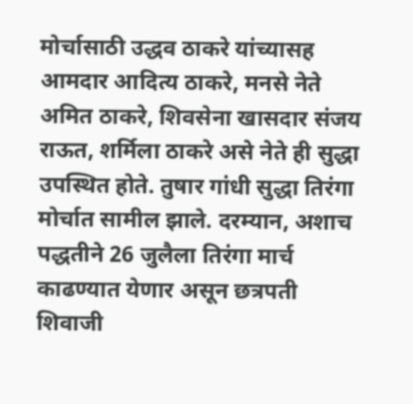मोर्चासाठी उद्धव ठाकरे यांच्यासह आमदार आदित्य ठाकरे, मनसे नेते अमित ठाकरे, शिवसेना खासदार संजय राऊत, शर्मिला ठाकरे असे नेते ही सुद्धा उपस्थित होते. तुषार गांधी सुद्धा तिरंगा मोर्चात सामील झाले. दरम्यान, अशाच पद्धतीने 26 जुलैला तिरंगा मार्च काढण्यात येणार असून छत्रपती शिवाजी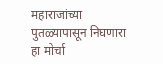महाराजांच्या पुतळ्यापासून निघणारा हा मोर्चा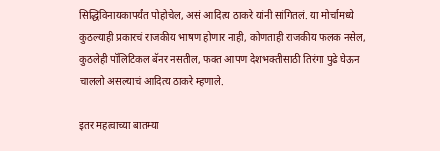सिद्धिविनायकापर्यंत पोहोचेल, असं आदित्य ठाकरे यांनी सांगितलं. या मोर्चामध्ये कुठल्याही प्रकारचं राजकीय भाषण होणार नाही, कोणताही राजकीय फलक नसेल, कुठलेही पॉलिटिकल बॅनर नसतील, फक्त आपण देशभक्तीसाठी तिरंगा पुढे घेऊन चाललो असल्याचं आदित्य ठाकरे म्हणाले.

इतर महत्वाच्या बातम्या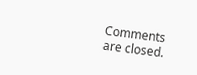Comments are closed.